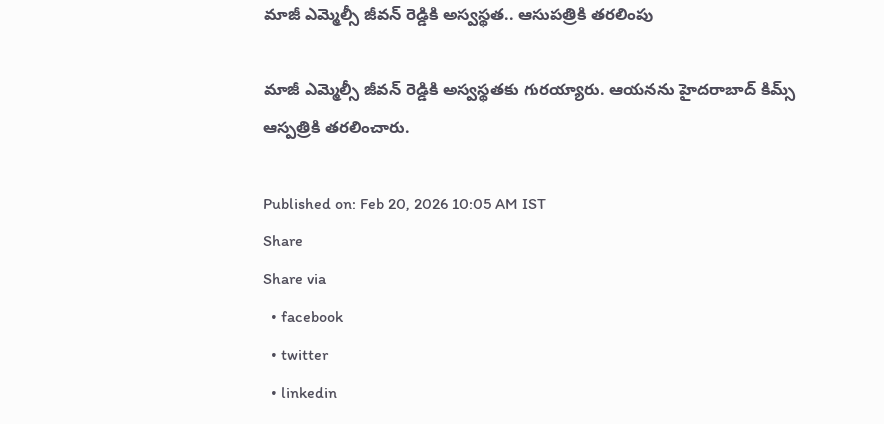మాజీ ఎమ్మెల్సీ జీవన్ రెడ్డికి అస్వస్థత.. ఆసుపత్రికి తరలింపు

మాజీ ఎమ్మెల్సీ జీవన్ రెడ్డికి అస్వస్థతకు గురయ్యారు. ఆయనను హైదరాబాద్ కిమ్స్ ఆస్పత్రికి తరలించారు.

Published on: Feb 20, 2026 10:05 AM IST
Share
Share via
  • facebook
  • twitter
  • linkedin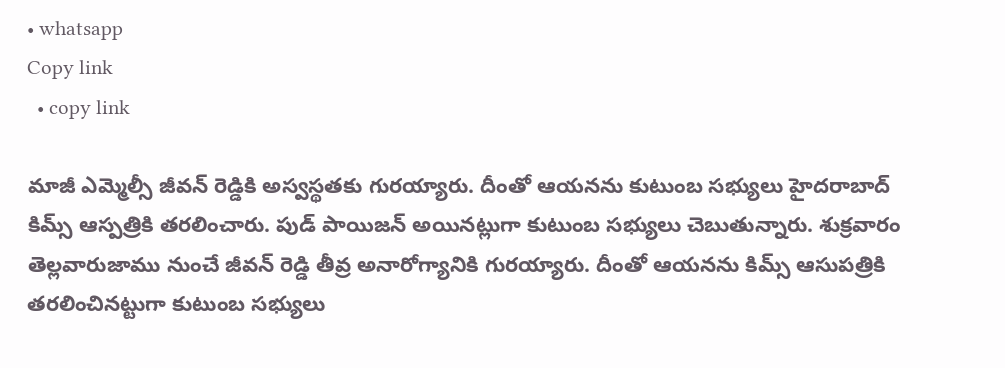• whatsapp
Copy link
  • copy link

మాజీ ఎమ్మెల్సీ జీవన్ రెడ్డికి అస్వస్థతకు గురయ్యారు. దీంతో ఆయనను కుటుంబ సభ్యులు హైదరాబాద్ కిమ్స్ ఆస్పత్రికి తరలించారు. పుడ్ పాయిజన్ అయినట్లుగా కుటుంబ సభ్యులు చెబుతున్నారు. శుక్రవారం తెల్లవారుజాము నుంచే జీవన్ రెడ్డి తీవ్ర అనారోగ్యానికి గురయ్యారు. దీంతో ఆయనను కిమ్స్ ఆసుపత్రికి తరలించినట్టుగా కుటుంబ సభ్యులు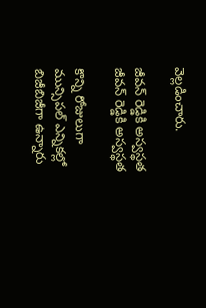వెల్లడించారు.

జీవన్ రెడ్డికి అస్వస్థత
జీవన్ రెడ్డికి అస్వస్థత

కొన్ని రోజులుగా మున్సిపల్ ఎన్నికల్లో బిజీబిజీగా ఉన్నారు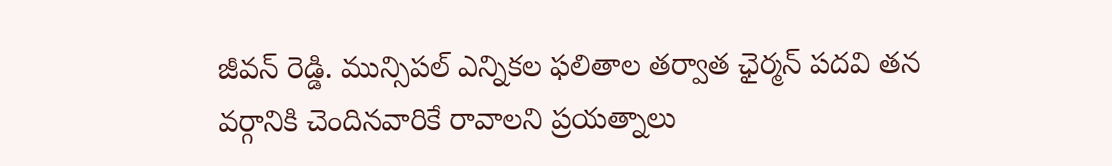జీవన్ రెడ్డి. మున్సిపల్ ఎన్నికల ఫలితాల తర్వాత ఛైర్మన్ పదవి తన వర్గానికి చెందినవారికే రావాలని ప్రయత్నాలు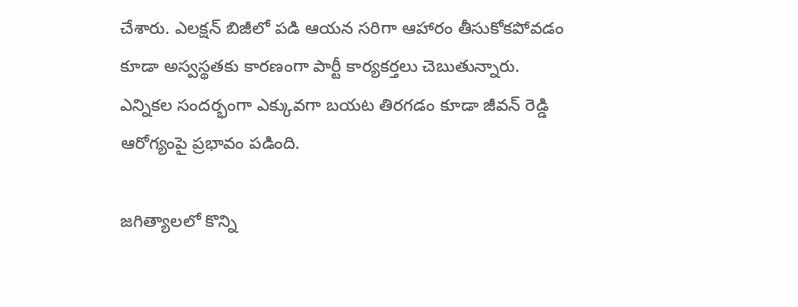చేశారు. ఎలక్షన్ బిజీలో పడి ఆయన సరిగా ఆహారం తీసుకోకపోవడం కూడా అస్వస్థతకు కారణంగా పార్టీ కార్యకర్తలు చెబుతున్నారు. ఎన్నికల సందర్భంగా ఎక్కువగా బయట తిరగడం కూడా జీవన్ రెడ్డి ఆరోగ్యంపై ప్రభావం పడింది.

జగిత్యాలలో కొన్ని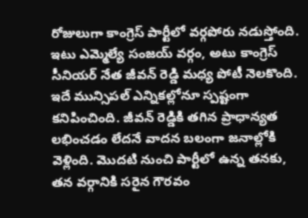రోజులుగా కాంగ్రెస్ పార్టీలో వర్గపోరు నడుస్తోంది. ఇటు ఎమ్మెల్యే సంజయ్ వర్గం, అటు కాంగ్రెస్ సీనియర్ నేత జీవన్ రెడ్డి మధ్య పోటీ నెలకొంది. ఇదే మున్సిపల్ ఎన్నికల్లోనూ స్పష్టంగా కనిపించింది. జీవన్ రెడ్డికి తగిన ప్రాధాన్యత లభించడం లేదనే వాదన బలంగా జనాల్లోకి వెళ్లింది. మెుదటి నుంచి పార్టీలో ఉన్న తనకు, తన వర్గానికి సరైన గౌరవం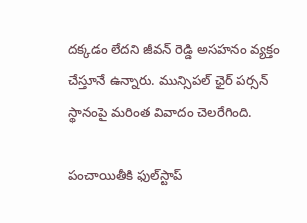దక్కడం లేదని జీవన్ రెడ్డి అసహనం వ్యక్తం చేస్తూనే ఉన్నారు. మున్సిపల్ ఛైర్ పర్సన్ స్థానంపై మరింత వివాదం చెలరేగింది.

పంచాయితీకి ఫుల్‌స్టాప్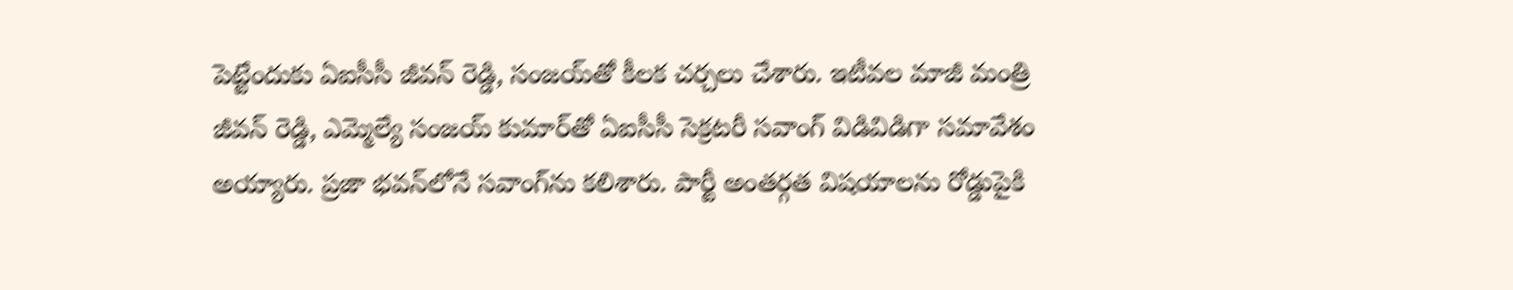పెట్టేందుకు ఏఐసీసీ జీవన్ రెడ్డి, సంజయ్‌తో కీలక చర్చలు చేశారు. ఇటీవల మాజీ మంత్రి జీవన్ రెడ్డి, ఎమ్మెల్యే సంజయ్ కుమార్‌తో ఏఐసీసీ సెక్రటరీ సవాంగ్ విడివిడిగా సమావేశం అయ్యారు. ప్రజా భవన్‌లోనే సవాంగ్‌ను కలిశారు. పార్టీ అంతర్గత విషయాలను రోడ్డుపైకి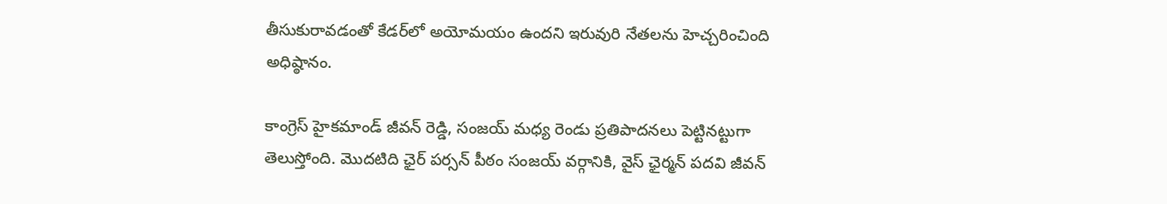తీసుకురావడంతో కేడర్‌లో అయోమయం ఉందని ఇరువురి నేతలను హెచ్చరించింది అధిష్ఠానం.

కాంగ్రెస్ హైకమాండ్ జీవన్ రెడ్డి, సంజయ్ మధ్య రెండు ప్రతిపాదనలు పెట్టినట్టుగా తెలుస్తోంది. మెుదటిది ఛైర్ పర్సన్ పీఠం సంజయ్ వర్గానికి, వైస్ ఛైర్మన్ పదవి జీవన్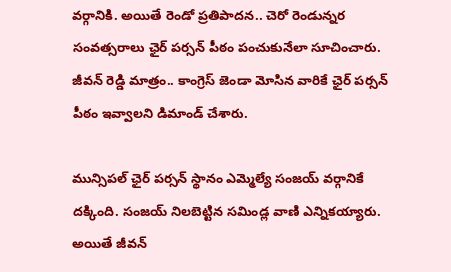వర్గానికి. అయితే రెండో ప్రతిపాదన.. చెరో రెండున్నర సంవత్సరాలు ఛైర్ పర్సన్ పీఠం పంచుకునేలా సూచించారు. జీవన్ రెడ్డి మాత్రం.. కాంగ్రెస్ జెండా మోసిన వారికే ఛైర్ పర్సన్ పీఠం ఇవ్వాలని డిమాండ్ చేశారు.

మున్సిపల్ ఛైర్ పర్సన్ స్థానం ఎమ్మెల్యే సంజయ్ వర్గానికే దక్కింది. సంజయ్ నిలబెట్టిన సమిండ్ల వాణి ఎన్నికయ్యారు. అయితే జీవన్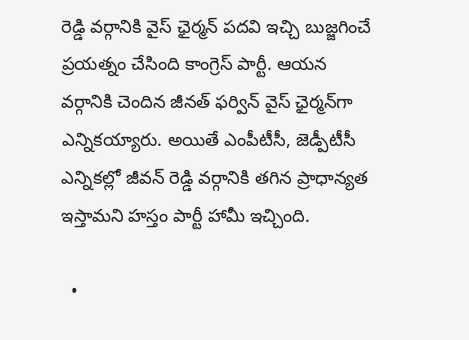రెడ్డి వర్గానికి వైస్ ఛైర్మన్ పదవి ఇచ్చి బుజ్జగించే ప్రయత్నం చేసింది కాంగ్రెస్ పార్టీ. ఆయన వర్గానికి చెందిన జీనత్ ఫర్విన్ వైస్ ఛైర్మన్‌గా ఎన్నికయ్యారు. అయితే ఎంపీటీసీ, జెడ్పీటీసీ ఎన్నికల్లో జీవన్ రెడ్డి వర్గానికి తగిన ప్రాధాన్యత ఇస్తామని హస్తం పార్టీ హామీ ఇచ్చింది.

  •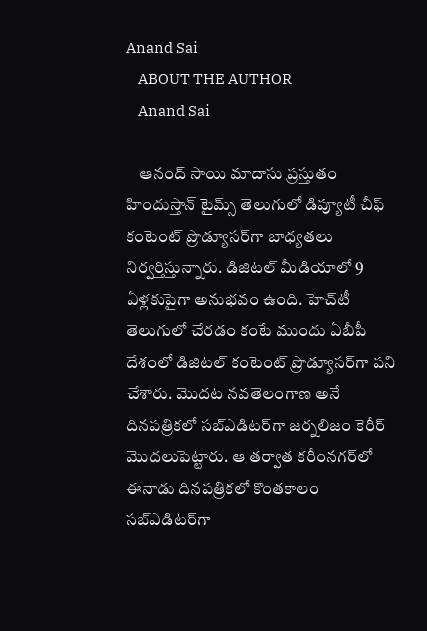Anand Sai
    ABOUT THE AUTHOR
    Anand Sai

    ఆనంద్ సాయి మాదాసు ప్రస్తుతం హిందుస్తాన్ టైమ్స్ తెలుగులో డిప్యూటీ చీఫ్ కంటెంట్ ప్రొడ్యూసర్‌గా బాధ్యతలు నిర్వర్తిస్తున్నారు. డిజిటల్ మీడియాలో 9 ఏళ్లకుపైగా అనుభవం ఉంది. హెచ్‌టీ తెలుగులో చేరడం కంటే ముందు ఏబీపీ దేశంలో డిజిటల్ కంటెంట్ ప్రొడ్యూసర్‌గా పని చేశారు. మెుదట నవతెలంగాణ అనే దినపత్రికలో సబ్ఎడిటర్‌గా జర్నలిజం కెరీర్ మెుదలుపెట్టారు. ఆ తర్వాత కరీంనగర్‌లో ఈనాడు దినపత్రికలో కొంతకాలం సబ్‌ఎడిటర్‌గా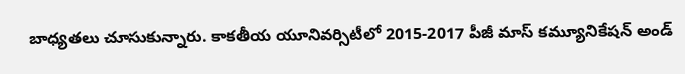బాధ్యతలు చూసుకున్నారు. కాకతీయ యూనివర్సిటీలో 2015-2017 పీజీ మాస్ కమ్యూనికేషన్ అండ్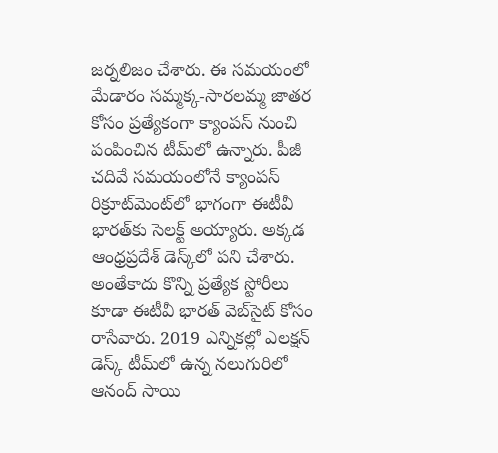జర్నలిజం చేశారు. ఈ సమయంలో మేడారం సమ్మక్క-సారలమ్మ జాతర కోసం ప్రత్యేకంగా క్యాంపస్ నుంచి పంపించిన టీమ్‌లో ఉన్నారు. పీజీ చదివే సమయంలోనే క్యాంపస్ రిక్రూట్‌మెంట్‌లో భాగంగా ఈటీవీ భారత్‌కు సెలక్ట్ అయ్యారు. అక్కడ ఆంధ్రప్రదేశ్‌ డెస్క్‌లో పని చేశారు. అంతేకాదు కొన్ని ప్రత్యేక స్టోరీలు కూడా ఈటీవీ భారత్ వెబ్‌సైట్ కోసం రాసేవారు. 2019 ఎన్నికల్లో ఎలక్షన్ డెస్క్‌ టీమ్‌లో ఉన్న నలుగురిలో ఆనంద్ సాయి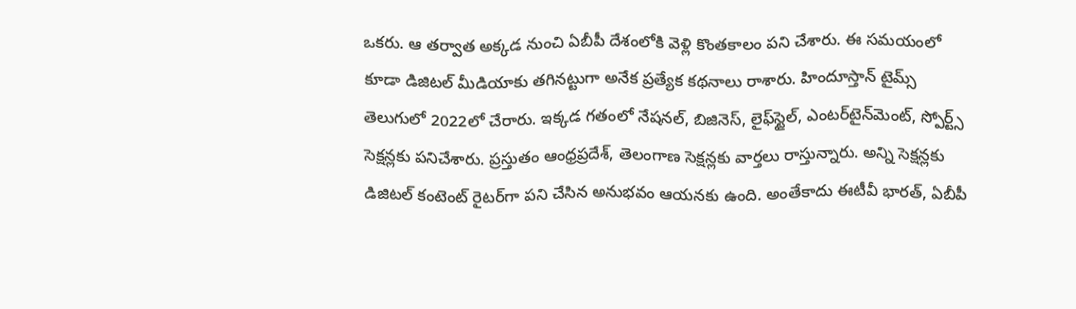ఒకరు. ఆ తర్వాత అక్కడ నుంచి ఏబీపీ దేశంలోకి వెళ్లి కొంతకాలం పని చేశారు. ఈ సమయంలో కూడా డిజిటల్ మీడియాకు తగినట్టుగా అనేక ప్రత్యేక కథనాలు రాశారు. హిందూస్తాన్ టైమ్స్‌ తెలుగులో 2022లో చేరారు. ఇక్కడ గతంలో నేషనల్, బిజినెస్, లైఫ్‌స్టైల్, ఎంటర్‌టైన్‌మెంట్‌, స్పోర్ట్స్‌ సెక్షన్లకు పనిచేశారు. ప్రస్తుతం ఆంధ్రప్రదేశ్, తెలంగాణ సెక్షన్లకు వార్తలు రాస్తున్నారు. అన్ని సెక్షన్లకు డిజిటల్ కంటెంట్ రైటర్‌గా పని చేసిన అనుభవం ఆయనకు ఉంది. అంతేకాదు ఈటీవీ భారత్, ఏబీపీ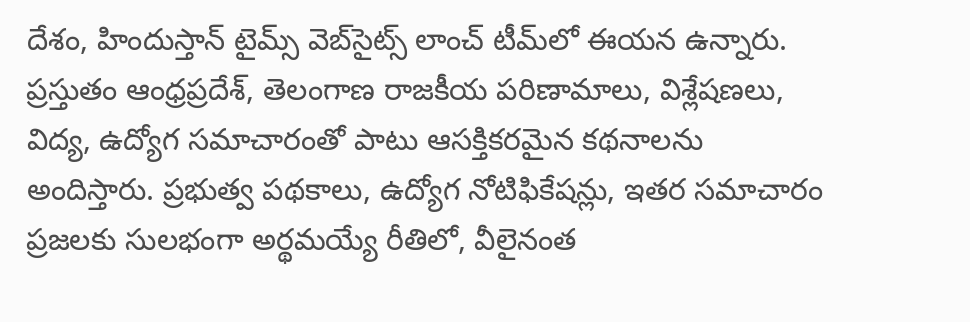దేశం, హిందుస్తాన్ టైమ్స్ వెబ్‌సైట్స్ లాంచ్ టీమ్‌లో ఈయన ఉన్నారు. ప్రస్తుతం ఆంధ్రప్రదేశ్, తెలంగాణ రాజకీయ పరిణామాలు, విశ్లేషణలు, విద్య, ఉద్యోగ సమాచారంతో పాటు ఆసక్తికరమైన కథనాలను అందిస్తారు. ప్రభుత్వ పథకాలు, ఉద్యోగ నోటిఫికేషన్లు, ఇతర సమాచారం ప్రజలకు సులభంగా అర్థమయ్యే రీతిలో, వీలైనంత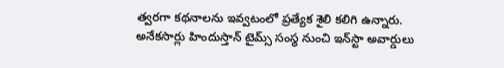త్వరగా కథనాలను ఇవ్వటంలో ప్రత్యేక శైలి కలిగి ఉన్నారు. అనేకసార్లు హిందుస్తాన్ టైమ్స్ సంస్థ నుంచి ఇన్‌స్టా అవార్డులు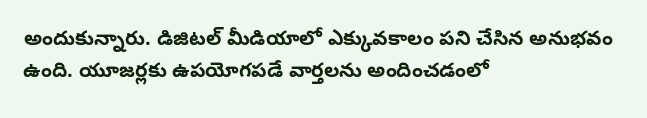అందుకున్నారు. డిజిటల్ మీడియాలో ఎక్కువకాలం పని చేసిన అనుభవం ఉంది. యూజర్లకు ఉపయోగపడే వార్తలను అందించడంలో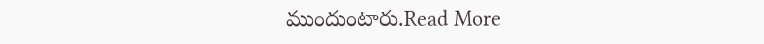ముందుంటారు.Read More